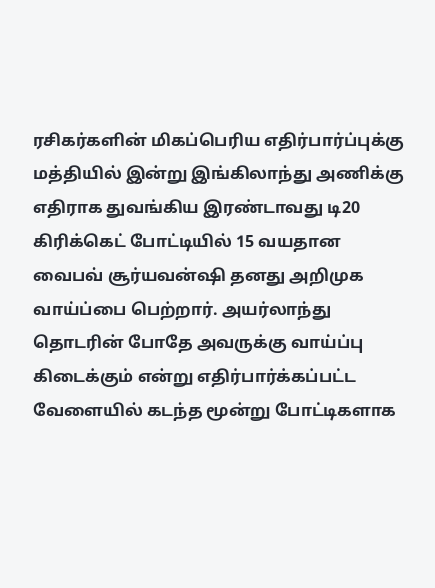ரசிகர்களின் மிகப்பெரிய எதிர்பார்ப்புக்கு மத்தியில் இன்று இங்கிலாந்து அணிக்கு எதிராக துவங்கிய இரண்டாவது டி20 கிரிக்கெட் போட்டியில் 15 வயதான வைபவ் சூர்யவன்ஷி தனது அறிமுக வாய்ப்பை பெற்றார். அயர்லாந்து தொடரின் போதே அவருக்கு வாய்ப்பு கிடைக்கும் என்று எதிர்பார்க்கப்பட்ட வேளையில் கடந்த மூன்று போட்டிகளாக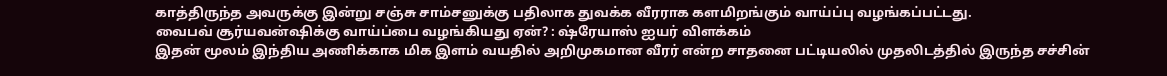காத்திருந்த அவருக்கு இன்று சஞ்சு சாம்சனுக்கு பதிலாக துவக்க வீரராக களமிறங்கும் வாய்ப்பு வழங்கப்பட்டது.
வைபவ் சூர்யவன்ஷிக்கு வாய்ப்பை வழங்கியது ஏன்? : ஷ்ரேயாஸ் ஐயர் விளக்கம்
இதன் மூலம் இந்திய அணிக்காக மிக இளம் வயதில் அறிமுகமான வீரர் என்ற சாதனை பட்டியலில் முதலிடத்தில் இருந்த சச்சின்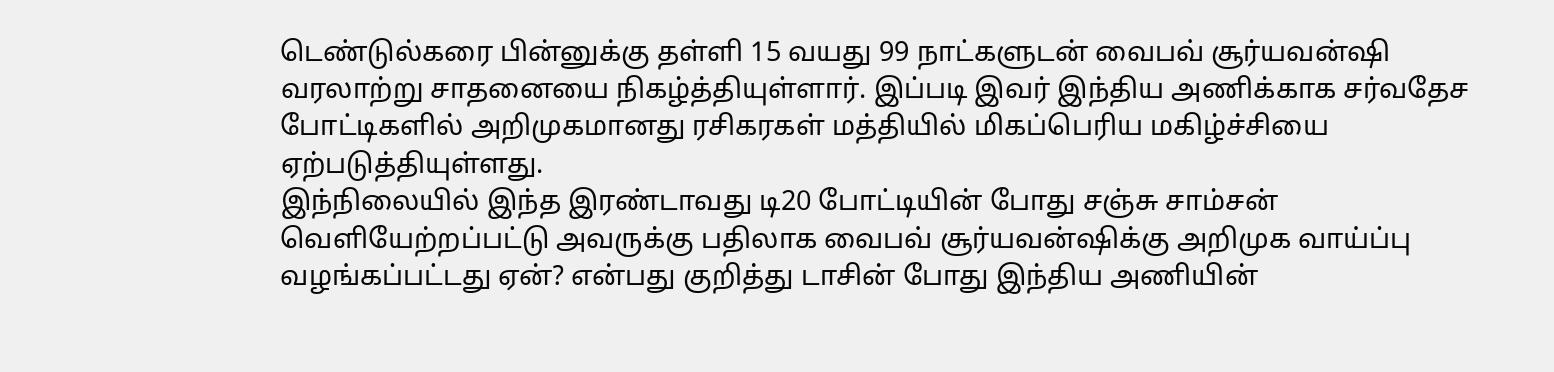டெண்டுல்கரை பின்னுக்கு தள்ளி 15 வயது 99 நாட்களுடன் வைபவ் சூர்யவன்ஷி வரலாற்று சாதனையை நிகழ்த்தியுள்ளார். இப்படி இவர் இந்திய அணிக்காக சர்வதேச போட்டிகளில் அறிமுகமானது ரசிகரகள் மத்தியில் மிகப்பெரிய மகிழ்ச்சியை ஏற்படுத்தியுள்ளது.
இந்நிலையில் இந்த இரண்டாவது டி20 போட்டியின் போது சஞ்சு சாம்சன் வெளியேற்றப்பட்டு அவருக்கு பதிலாக வைபவ் சூர்யவன்ஷிக்கு அறிமுக வாய்ப்பு வழங்கப்பட்டது ஏன்? என்பது குறித்து டாசின் போது இந்திய அணியின்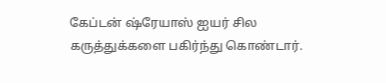கேப்டன் ஷ்ரேயாஸ் ஐயர் சில கருத்துக்களை பகிர்ந்து கொண்டார்.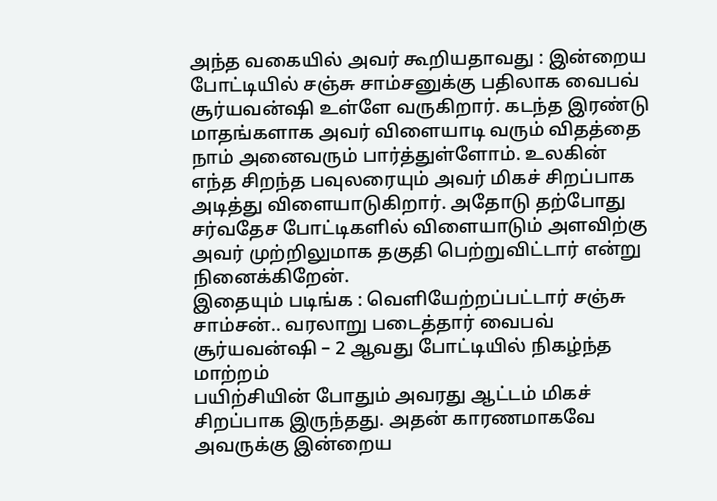அந்த வகையில் அவர் கூறியதாவது : இன்றைய போட்டியில் சஞ்சு சாம்சனுக்கு பதிலாக வைபவ் சூர்யவன்ஷி உள்ளே வருகிறார். கடந்த இரண்டு மாதங்களாக அவர் விளையாடி வரும் விதத்தை நாம் அனைவரும் பார்த்துள்ளோம். உலகின் எந்த சிறந்த பவுலரையும் அவர் மிகச் சிறப்பாக அடித்து விளையாடுகிறார். அதோடு தற்போது சர்வதேச போட்டிகளில் விளையாடும் அளவிற்கு அவர் முற்றிலுமாக தகுதி பெற்றுவிட்டார் என்று நினைக்கிறேன்.
இதையும் படிங்க : வெளியேற்றப்பட்டார் சஞ்சு சாம்சன்.. வரலாறு படைத்தார் வைபவ் சூர்யவன்ஷி – 2 ஆவது போட்டியில் நிகழ்ந்த மாற்றம்
பயிற்சியின் போதும் அவரது ஆட்டம் மிகச் சிறப்பாக இருந்தது. அதன் காரணமாகவே அவருக்கு இன்றைய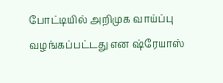போட்டியில் அறிமுக வாய்ப்பு வழங்கப்பட்டது என ஷ்ரேயாஸ்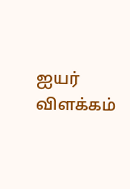ஐயர் விளக்கம்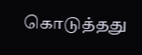கொடுத்தது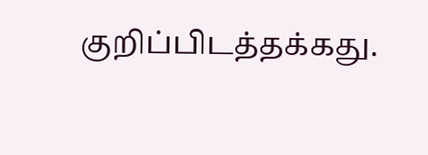குறிப்பிடத்தக்கது.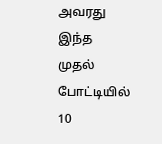அவரது இந்த முதல் போட்டியில் 10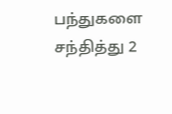பந்துகளை சந்தித்து 2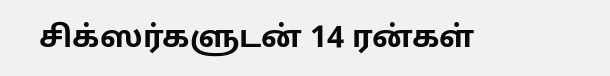சிக்ஸர்களுடன் 14 ரன்கள்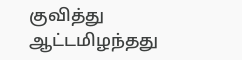குவித்து ஆட்டமிழந்தது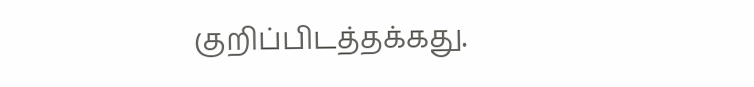குறிப்பிடத்தக்கது.